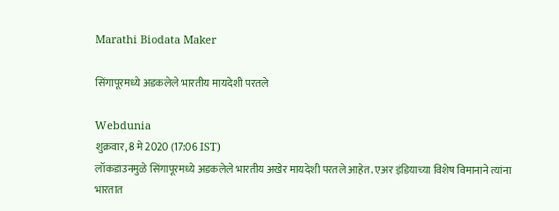Marathi Biodata Maker

सिंगापूरमध्ये अडकलेले भारतीय मायदेशी परतले

Webdunia
शुक्रवार, 8 मे 2020 (17:06 IST)
लॉकडाउनमुळे सिंगापूरमध्ये अडकलेले भारतीय अखेर मायदेशी परतले आहेत. एअर इंडियाच्या विशेष विमानाने त्यांना भारतात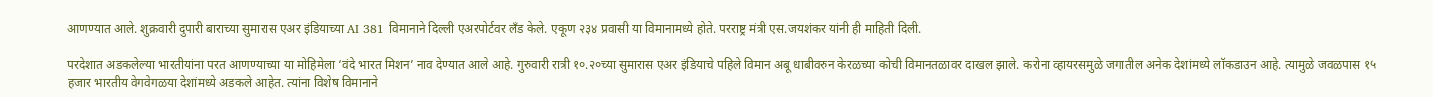आणण्यात आले. शुक्रवारी दुपारी बाराच्या सुमारास एअर इंडियाच्या AI 381 विमानाने दिल्ली एअरपोर्टवर लँड केले. एकूण २३४ प्रवासी या विमानामध्ये होते. परराष्ट्र मंत्री एस.जयशंकर यांनी ही माहिती दिली.

परदेशात अडकलेल्या भारतीयांना परत आणण्याच्या या मोहिमेला ‘वंदे भारत मिशन’ नाव देण्यात आले आहे. गुरुवारी रात्री १०.२०च्या सुमारास एअर इंडियाचे पहिले विमान अबू धाबीवरुन केरळच्या कोची विमानतळावर दाखल झाले. करोना व्हायरसमुळे जगातील अनेक देशांमध्ये लॉकडाउन आहे. त्यामुळे जवळपास १५ हजार भारतीय वेगवेगळया देशांमध्ये अडकले आहेत. त्यांना विशेष विमानाने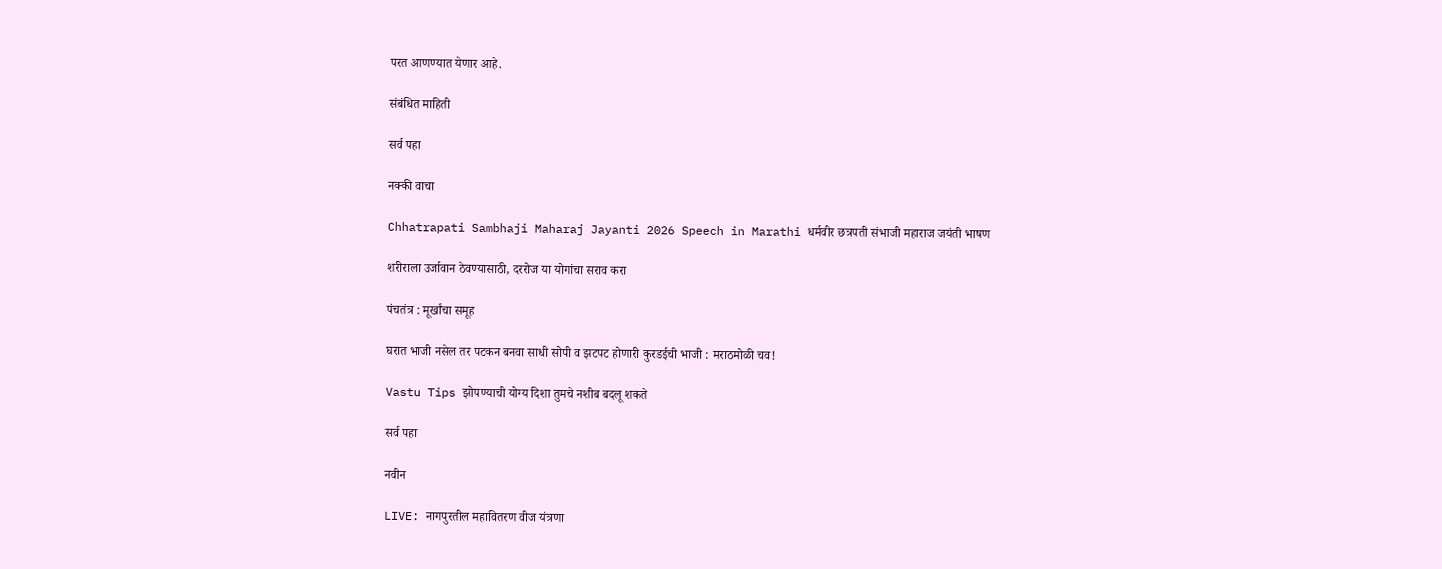परत आणण्यात येणार आहे.

संबंधित माहिती

सर्व पहा

नक्की वाचा

Chhatrapati Sambhaji Maharaj Jayanti 2026 Speech in Marathi धर्मवीर छत्रपती संभाजी महाराज जयंती भाषण

शरीराला उर्जावान ठेवण्यासाठी, दररोज या योगांचा सराव करा

पंचतंत्र : मूर्खांचा समूह

घरात भाजी नसेल तर पटकन बनवा साधी सोपी व झटपट होणारी कुरडईची भाजी : मराठमोळी चव!

Vastu Tips झोपण्याची योग्य दिशा तुमचे नशीब बदलू शकते

सर्व पहा

नवीन

LIVE: नागपुरतील महावितरण वीज यंत्रणा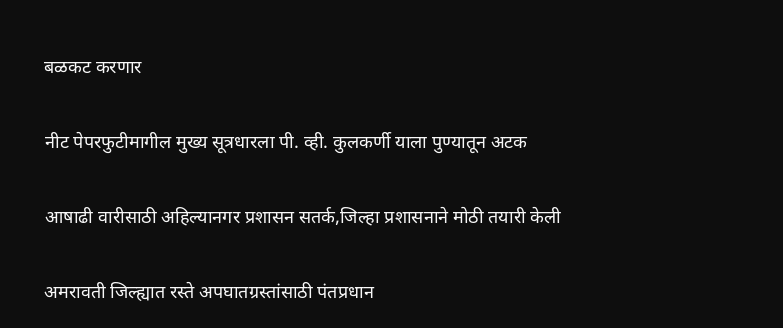बळकट करणार

नीट पेपरफुटीमागील मुख्य सूत्रधारला पी. व्ही. कुलकर्णी याला पुण्यातून अटक

आषाढी वारीसाठी अहिल्यानगर प्रशासन सतर्क,जिल्हा प्रशासनाने मोठी तयारी केली

अमरावती जिल्ह्यात रस्ते अपघातग्रस्तांसाठी पंतप्रधान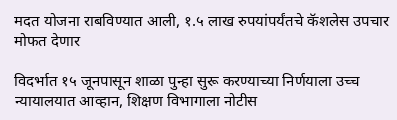मदत योजना राबविण्यात आली, १.५ लाख रुपयांपर्यंतचे कॅशलेस उपचार मोफत देणार

विदर्भात १५ जूनपासून शाळा पुन्हा सुरू करण्याच्या निर्णयाला उच्च न्यायालयात आव्हान, शिक्षण विभागाला नोटीस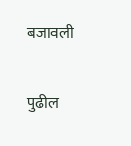बजावली

पुढील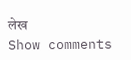लेख
Show comments